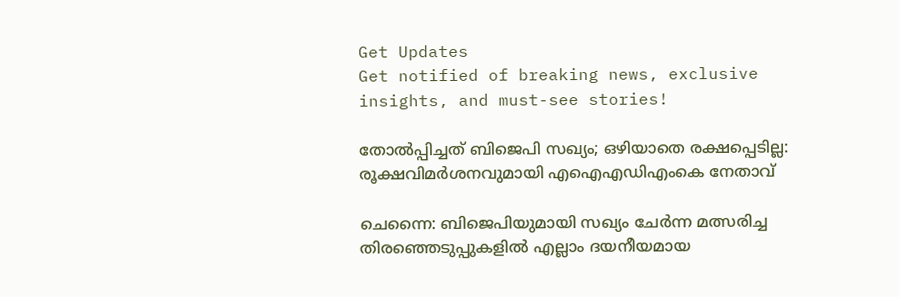Get Updates
Get notified of breaking news, exclusive insights, and must-see stories!

തോല്‍പ്പിച്ചത് ബിജെപി സഖ്യം; ഒഴിയാതെ രക്ഷപ്പെടില്ല: രൂക്ഷവിമര്‍ശനവുമായി എഐഎഡിഎംകെ നേതാവ്

ചെന്നൈ: ബിജെപിയുമായി സഖ്യം ചേര്‍ന്ന മത്സരിച്ച തിരഞ്ഞെടുപ്പുകളില്‍ എല്ലാം ദയനീയമായ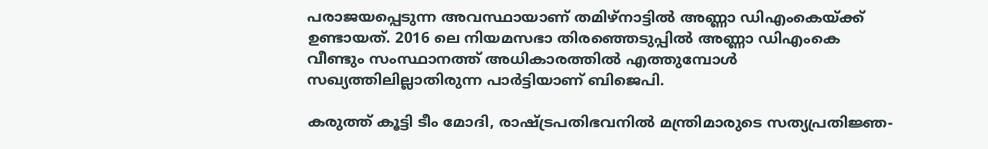പരാജയപ്പെടുന്ന അവസ്ഥായാണ് തമിഴ്നാട്ടില്‍ അണ്ണാ ഡിഎംകെയ്ക്ക് ഉണ്ടായത്. 2016 ലെ നിയമസഭാ തിരഞ്ഞെടുപ്പില്‍ അണ്ണാ ഡിഎംകെ വീണ്ടും സംസ്ഥാനത്ത് അധികാരത്തില്‍ എത്തുമ്പോള്‍ സഖ്യത്തിലില്ലാതിരുന്ന പാര്‍ട്ടിയാണ് ബിജെപി.

കരുത്ത് കൂട്ടി ടീം മോദി, രാഷ്ട്രപതിഭവനിൽ മന്ത്രിമാരുടെ സത്യപ്രതിജ്ഞ-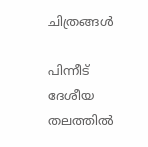ചിത്രങ്ങൾ

പിന്നീട് ദേശീയ തലത്തില്‍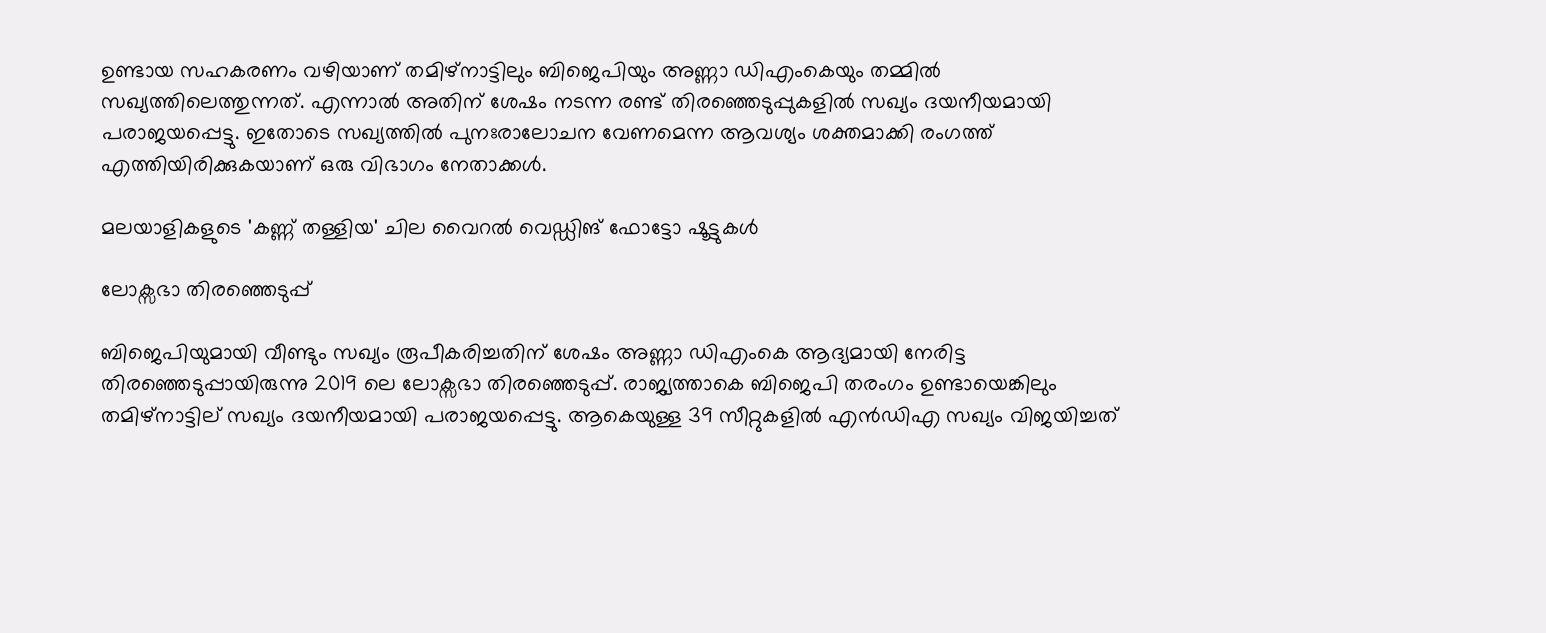ഉണ്ടായ സഹകരണം വഴിയാണ് തമിഴ്നാട്ടിലും ബിജെപിയും അണ്ണാ ഡിഎംകെയും തമ്മില്‍ സഖ്യത്തിലെത്തുന്നത്. എന്നാല്‍ അതിന് ശേഷം നടന്ന രണ്ട് തിരഞ്ഞെടുപ്പുകളില്‍ സഖ്യം ദയനീയമായി പരാജയപ്പെട്ടു. ഇതോടെ സഖ്യത്തില്‍ പുനഃരാലോചന വേണമെന്ന ആവശ്യം ശക്തമാക്കി രംഗത്ത് എത്തിയിരിക്കുകയാണ് ഒരു വിഭാഗം നേതാക്കള്‍.

മലയാളികളുടെ 'കണ്ണ് തള്ളിയ' ചില വൈറല്‍ വെഡ്ഡിങ് ഫോട്ടോ ഷൂട്ടുകള്‍

ലോക്സഭാ തിരഞ്ഞെടുപ്പ്

ബിജെപിയുമായി വീണ്ടും സഖ്യം രൂപീകരിച്ചതിന് ശേഷം അണ്ണാ ഡിഎംകെ ആദ്യമായി നേരിട്ട തിരഞ്ഞെടുപ്പായിരുന്നു 2019 ലെ ലോക്സഭാ തിരഞ്ഞെടുപ്പ്. രാജ്യത്താകെ ബിജെപി തരംഗം ഉണ്ടായെങ്കിലും തമിഴ്നാട്ടില് സഖ്യം ദയനീയമായി പരാജയപ്പെട്ടു. ആകെയുള്ള 39 സീറ്റുകളില്‍ എന്‍ഡിഎ സഖ്യം വിജയിച്ചത്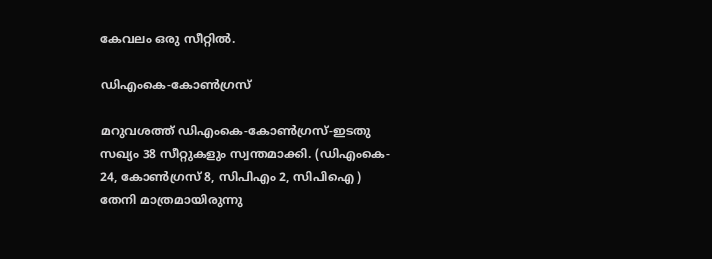കേവലം ഒരു സീറ്റില്‍.

ഡിഎംകെ-കോണ്‍ഗ്രസ്

മറുവശത്ത് ഡിഎംകെ-കോണ്‍ഗ്രസ്-ഇടതു സഖ്യം 38 സീറ്റുകളും സ്വന്തമാക്കി. (ഡിഎംകെ- 24, കോണ്‍ഗ്രസ് 8, സിപിഎം 2, സിപിഐ ) തേനി മാത്രമായിരുന്നു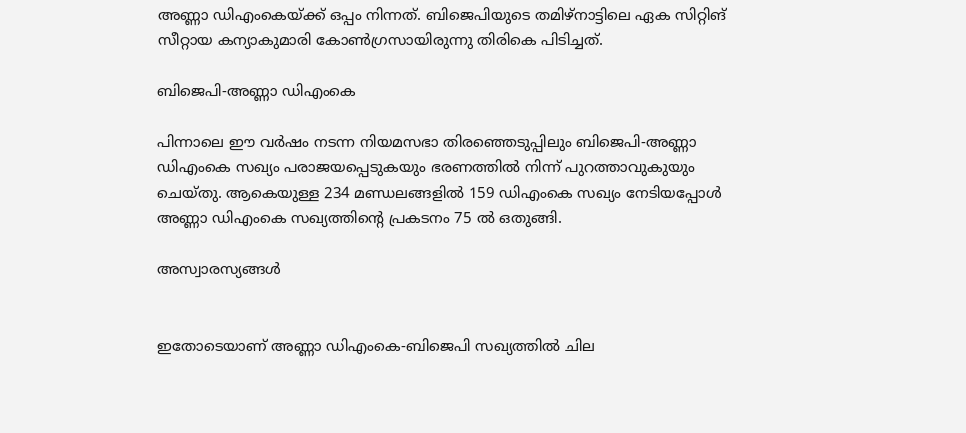അണ്ണാ ഡിഎംകെയ്ക്ക് ഒപ്പം നിന്നത്. ബിജെപിയുടെ തമിഴ്നാട്ടിലെ ഏക സിറ്റിങ് സീറ്റായ കന്യാകുമാരി കോണ്‍ഗ്രസായിരുന്നു തിരികെ പിടിച്ചത്.

ബിജെപി-അണ്ണാ ഡിഎംകെ

പിന്നാലെ ഈ വര്‍ഷം നടന്ന നിയമസഭാ തിരഞ്ഞെടുപ്പിലും ബിജെപി-അണ്ണാ ഡിഎംകെ സഖ്യം പരാജയപ്പെടുകയും ഭരണത്തില്‍ നിന്ന് പുറത്താവുകുയും ചെയ്തു. ആകെയുള്ള 234 മണ്ഡലങ്ങളില്‍ 159 ഡിഎംകെ സഖ്യം നേടിയപ്പോള്‍ അണ്ണാ ഡിഎംകെ സഖ്യത്തിന്‍റെ പ്രകടനം 75 ല്‍ ഒതുങ്ങി.

അസ്വാരസ്യങ്ങള്‍


ഇതോടെയാണ് അണ്ണാ ഡിഎംകെ-ബിജെപി സഖ്യത്തില്‍ ചില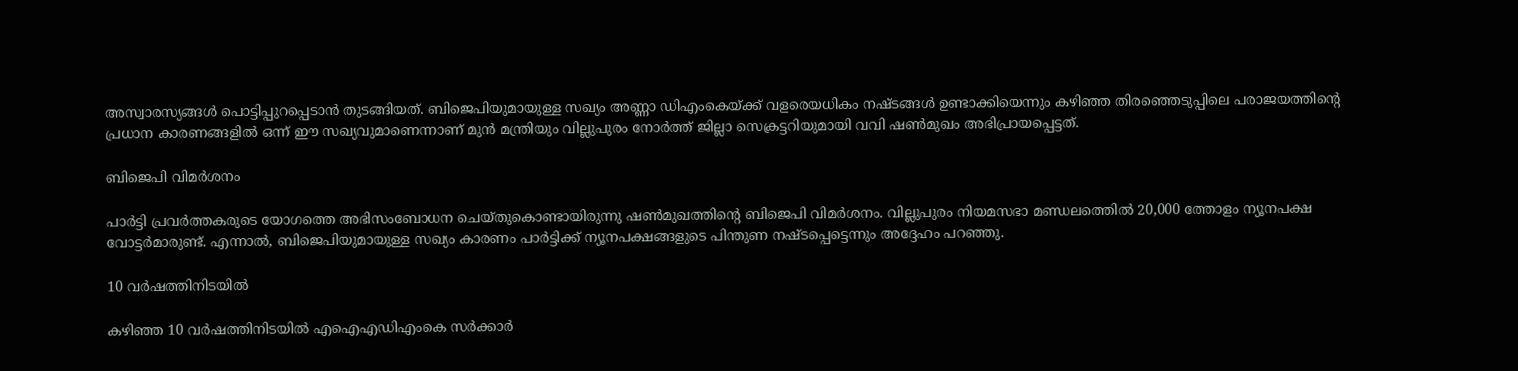അസ്വാരസ്യങ്ങള്‍ പൊട്ടിപ്പുറപ്പെടാന്‍ തുടങ്ങിയത്. ബിജെപിയുമായുള്ള സഖ്യം അണ്ണാ ഡിഎംകെയ്ക്ക് വളരെയധികം നഷ്ടങ്ങള്‍ ഉണ്ടാക്കിയെന്നും കഴിഞ്ഞ തിരഞ്ഞെടുപ്പിലെ പരാജയത്തിന്‍റെ പ്രധാന കാരണങ്ങളില്‍ ഒന്ന് ഈ സഖ്യവുമാണെന്നാണ് മുന്‍ മന്ത്രിയും വില്ലുപുരം നോര്‍ത്ത് ജില്ലാ സെക്രട്ടറിയുമായി വവി ഷണ്‍മുഖം അഭിപ്രായപ്പെട്ടത്.

ബിജെപി വിമര്‍ശനം

പാര്‍ട്ടി പ്രവര്‍ത്തകരുടെ യോഗത്തെ അഭിസംബോധന ചെയ്തുകൊണ്ടായിരുന്നു ഷണ്‍മുഖത്തിന്‍റെ ബിജെപി വിമര്‍ശനം. വില്ലുപുരം നിയമസഭാ മണ്ഡലത്തെില്‍ 20,000 ത്തോളം ന്യൂനപക്ഷ വോട്ടർമാരുണ്ട്. എന്നാൽ, ബിജെപിയുമായുള്ള സഖ്യം കാരണം പാർട്ടിക്ക് ന്യൂനപക്ഷങ്ങളുടെ പിന്തുണ നഷ്ടപ്പെട്ടെന്നും അദ്ദേഹം പറഞ്ഞു.

10 വർഷത്തിനിടയിൽ

കഴിഞ്ഞ 10 വർഷത്തിനിടയിൽ എഐഎഡിഎംകെ സർക്കാർ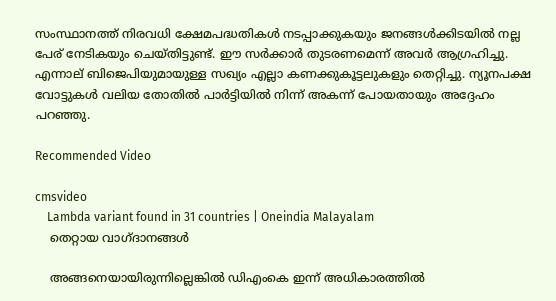സംസ്ഥാനത്ത് നിരവധി ക്ഷേമപദ്ധതികൾ നടപ്പാക്കുകയും ജനങ്ങൾക്കിടയിൽ നല്ല പേര് നേടികയും ചെയ്തിട്ടുണ്ട്. ഈ സർക്കാർ തുടരണമെന്ന് അവർ ആഗ്രഹിച്ചു. എന്നാല് ബിജെപിയുമായുള്ള സഖ്യം എല്ലാ കണക്കുകൂട്ടലുകളും തെറ്റിച്ചു. ന്യൂനപക്ഷ വോട്ടുകള്‍ വലിയ തോതില്‍ പാര്‍ട്ടിയില്‍ നിന്ന് അകന്ന് പോയതായും അദ്ദേഹം പറഞ്ഞു.

Recommended Video

cmsvideo
    Lambda variant found in 31 countries | Oneindia Malayalam
    തെറ്റായ വാഗ്ദാനങ്ങള്‍

    അങ്ങനെയായിരുന്നില്ലെങ്കിൽ ഡിഎംകെ ഇന്ന് അധികാരത്തിൽ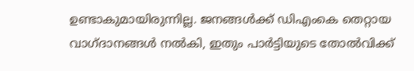ഉണ്ടാകുമായിരുന്നില്ല. ജനങ്ങള്‍ക്ക് ഡിഎംകെ തെറ്റായ വാഗ്ദാനങ്ങള്‍ നല്‍കി, ഇതും പാര്‍ട്ടിയുടെ തോല്‍വിക്ക്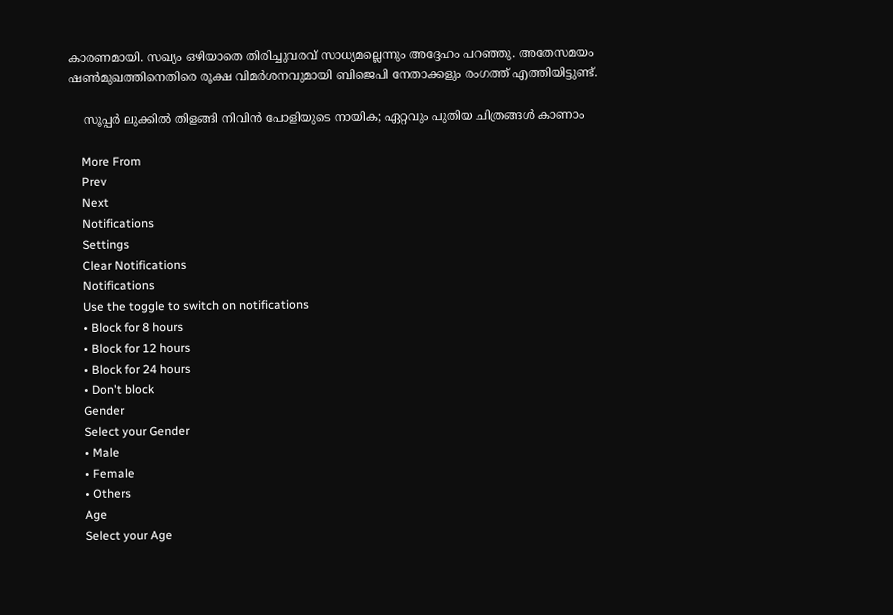കാരണമായി. സഖ്യം ഒഴിയാതെ തിരിച്ചുവരവ് സാധ്യമല്ലെന്നും അദ്ദേഹം പറഞ്ഞു. അതേസമയം ഷണ്‍മുഖത്തിനെതിരെ രൂക്ഷ വിമര്‍ശനവുമായി ബിജെപി നേതാക്കളും രംഗത്ത് എത്തിയിട്ടുണ്ട്.

    സൂപ്പര്‍ ലുക്കില്‍ തിളങ്ങി നിവിന്‍ പോളിയുടെ നായിക; ഏറ്റവും പുതിയ ചിത്രങ്ങള്‍ കാണാം

    More From
    Prev
    Next
    Notifications
    Settings
    Clear Notifications
    Notifications
    Use the toggle to switch on notifications
    • Block for 8 hours
    • Block for 12 hours
    • Block for 24 hours
    • Don't block
    Gender
    Select your Gender
    • Male
    • Female
    • Others
    Age
    Select your Age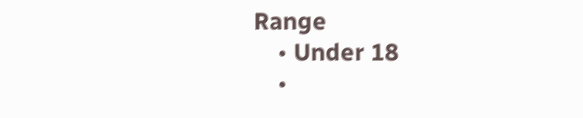Range
    • Under 18
    •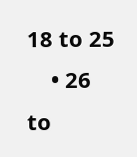18 to 25
    • 26 to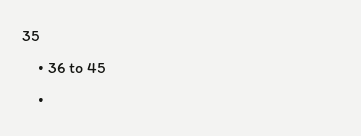35
    • 36 to 45
    •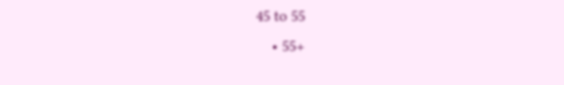45 to 55
    • 55+